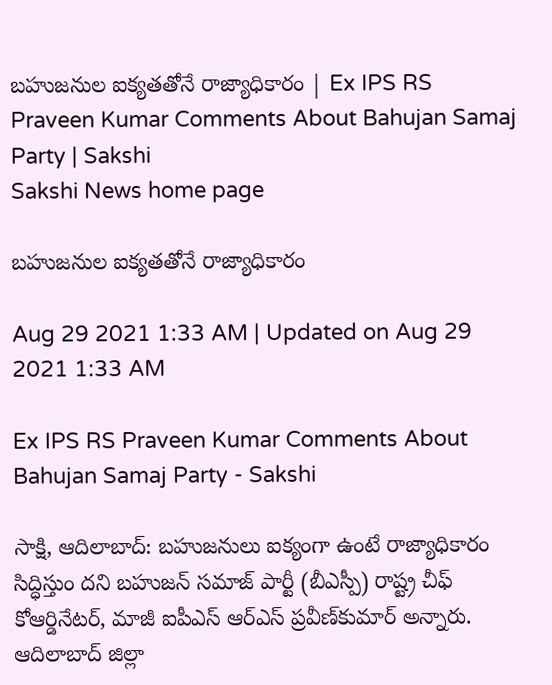బహుజనుల ఐక్యతతోనే రాజ్యాధికారం | Ex IPS RS Praveen Kumar Comments About Bahujan Samaj Party | Sakshi
Sakshi News home page

బహుజనుల ఐక్యతతోనే రాజ్యాధికారం

Aug 29 2021 1:33 AM | Updated on Aug 29 2021 1:33 AM

Ex IPS RS Praveen Kumar Comments About Bahujan Samaj Party - Sakshi

సాక్షి, ఆదిలాబాద్‌: బహుజనులు ఐక్యంగా ఉంటే రాజ్యాధికారం సిద్ధిస్తుం దని బహుజన్‌ సమాజ్‌ పార్టీ (బీఎస్పీ) రాష్ట్ర చీఫ్‌ కోఆర్డినేటర్, మాజీ ఐపీఎస్‌ ఆర్‌ఎస్‌ ప్రవీణ్‌కుమార్‌ అన్నారు. ఆదిలాబాద్‌ జిల్లా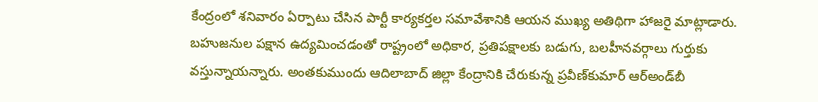కేంద్రంలో శనివారం ఏర్పాటు చేసిన పార్టీ కార్యకర్తల సమావేశానికి ఆయన ముఖ్య అతిథిగా హాజరై మాట్లాడారు. బహుజనుల పక్షాన ఉద్యమించడంతో రాష్ట్రంలో అధికార, ప్రతిపక్షాలకు బడుగు, బలహీనవర్గాలు గుర్తుకు వస్తున్నాయన్నారు. అంతకుముందు ఆదిలాబాద్‌ జిల్లా కేంద్రానికి చేరుకున్న ప్రవీణ్‌కుమార్‌ ఆర్‌అండ్‌బీ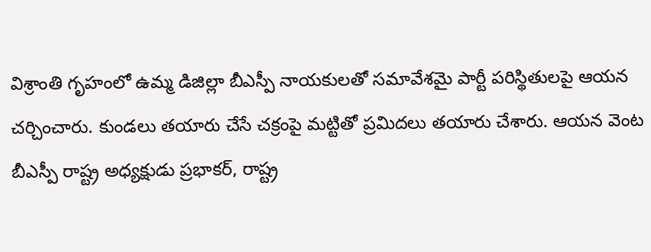విశ్రాంతి గృహంలో ఉమ్మ డిజిల్లా బీఎస్పీ నాయకులతో సమావేశమై పార్టీ పరిస్థితులపై ఆయన చర్చించారు. కుండలు తయారు చేసే చక్రంపై మట్టితో ప్రమిదలు తయారు చేశారు. ఆయన వెంట బీఎస్పీ రాష్ట్ర అధ్యక్షుడు ప్రభాకర్, రాష్ట్ర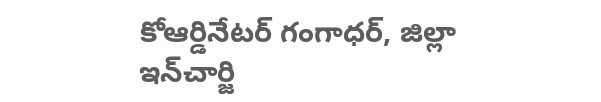కోఆర్డినేటర్‌ గంగాధర్, జిల్లా ఇన్‌చార్జి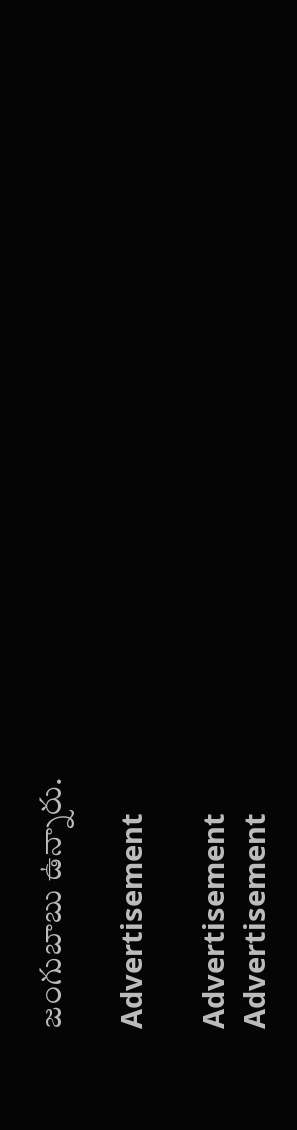జంగుబాబు ఉన్నారు.

Advertisement

Advertisement
Advertisement